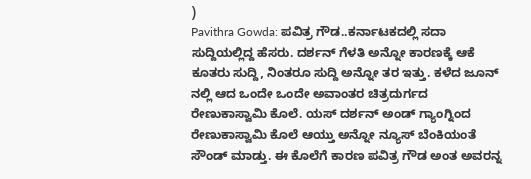)
Pavithra Gowda: ಪವಿತ್ರ ಗೌಡ..ಕರ್ನಾಟಕದಲ್ಲಿ ಸದಾ ಸುದ್ದಿಯಲ್ಲಿದ್ದ ಹೆಸರು. ದರ್ಶನ್ ಗೆಳತಿ ಅನ್ನೋ ಕಾರಣಕ್ಕೆ ಆಕೆ ಕೂತರು ಸುದ್ದಿ, ನಿಂತರೂ ಸುದ್ದಿ ಅನ್ನೋ ತರ ಇತ್ತು. ಕಳೆದ ಜೂನ್ ನಲ್ಲಿ ಆದ ಒಂದೇ ಒಂದೇ ಅವಾಂತರ ಚಿತ್ರದುರ್ಗದ ರೇಣುಕಾಸ್ವಾಮಿ ಕೊಲೆ. ಯಸ್ ದರ್ಶನ್ ಅಂಡ್ ಗ್ಯಾಂಗ್ನಿಂದ ರೇಣುಕಾಸ್ವಾಮಿ ಕೊಲೆ ಆಯ್ತು ಅನ್ನೋ ನ್ಯೂಸ್ ಬೆಂಕಿಯಂತೆ ಸೌಂಡ್ ಮಾಡ್ತು. ಈ ಕೊಲೆಗೆ ಕಾರಣ ಪವಿತ್ರ ಗೌಡ ಅಂತ ಅವರನ್ನ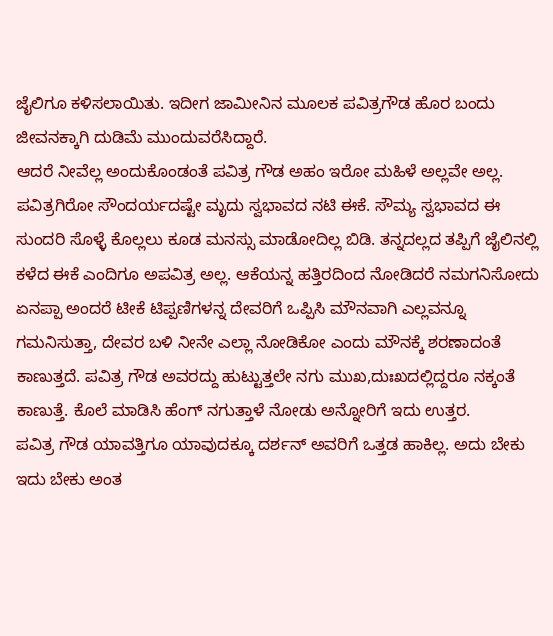ಜೈಲಿಗೂ ಕಳಿಸಲಾಯಿತು. ಇದೀಗ ಜಾಮೀನಿನ ಮೂಲಕ ಪವಿತ್ರಗೌಡ ಹೊರ ಬಂದು ಜೀವನಕ್ಕಾಗಿ ದುಡಿಮೆ ಮುಂದುವರೆಸಿದ್ದಾರೆ.
ಆದರೆ ನೀವೆಲ್ಲ ಅಂದುಕೊಂಡಂತೆ ಪವಿತ್ರ ಗೌಡ ಅಹಂ ಇರೋ ಮಹಿಳೆ ಅಲ್ಲವೇ ಅಲ್ಲ. ಪವಿತ್ರಗಿರೋ ಸೌಂದರ್ಯದಷ್ಟೇ ಮೃದು ಸ್ವಭಾವದ ನಟಿ ಈಕೆ. ಸೌಮ್ಯ ಸ್ವಭಾವದ ಈ ಸುಂದರಿ ಸೊಳ್ಳೆ ಕೊಲ್ಲಲು ಕೂಡ ಮನಸ್ಸು ಮಾಡೋದಿಲ್ಲ ಬಿಡಿ. ತನ್ನದಲ್ಲದ ತಪ್ಪಿಗೆ ಜೈಲಿನಲ್ಲಿ ಕಳೆದ ಈಕೆ ಎಂದಿಗೂ ಅಪವಿತ್ರ ಅಲ್ಲ. ಆಕೆಯನ್ನ ಹತ್ತಿರದಿಂದ ನೋಡಿದರೆ ನಮಗನಿಸೋದು ಏನಪ್ಪಾ ಅಂದರೆ ಟೀಕೆ ಟಿಪ್ಪಣಿಗಳನ್ನ ದೇವರಿಗೆ ಒಪ್ಪಿಸಿ ಮೌನವಾಗಿ ಎಲ್ಲವನ್ನೂ ಗಮನಿಸುತ್ತಾ, ದೇವರ ಬಳಿ ನೀನೇ ಎಲ್ಲಾ ನೋಡಿಕೋ ಎಂದು ಮೌನಕ್ಕೆ ಶರಣಾದಂತೆ ಕಾಣುತ್ತದೆ. ಪವಿತ್ರ ಗೌಡ ಅವರದ್ದು ಹುಟ್ಟುತ್ತಲೇ ನಗು ಮುಖ,ದುಃಖದಲ್ಲಿದ್ದರೂ ನಕ್ಕಂತೆ ಕಾಣುತ್ತೆ. ಕೊಲೆ ಮಾಡಿಸಿ ಹೆಂಗ್ ನಗುತ್ತಾಳೆ ನೋಡು ಅನ್ನೋರಿಗೆ ಇದು ಉತ್ತರ.
ಪವಿತ್ರ ಗೌಡ ಯಾವತ್ತಿಗೂ ಯಾವುದಕ್ಕೂ ದರ್ಶನ್ ಅವರಿಗೆ ಒತ್ತಡ ಹಾಕಿಲ್ಲ. ಅದು ಬೇಕು ಇದು ಬೇಕು ಅಂತ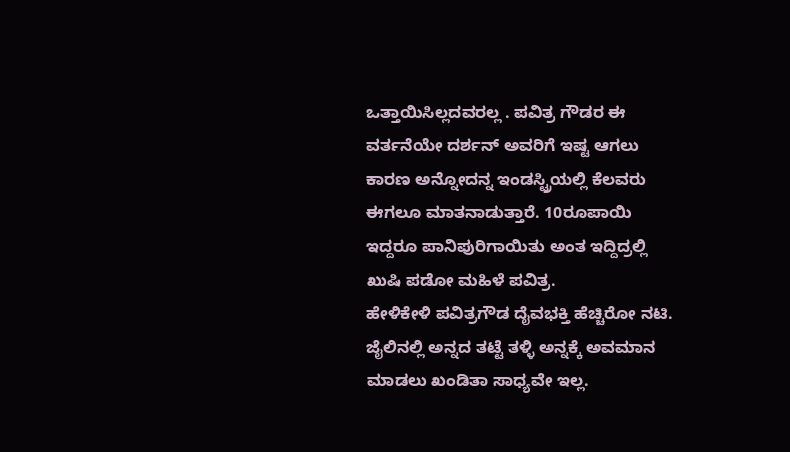ಒತ್ತಾಯಿಸಿಲ್ಲದವರಲ್ಲ . ಪವಿತ್ರ ಗೌಡರ ಈ ವರ್ತನೆಯೇ ದರ್ಶನ್ ಅವರಿಗೆ ಇಷ್ಟ ಆಗಲು ಕಾರಣ ಅನ್ನೋದನ್ನ ಇಂಡಸ್ಟ್ರಿಯಲ್ಲಿ ಕೆಲವರು ಈಗಲೂ ಮಾತನಾಡುತ್ತಾರೆ. 10ರೂಪಾಯಿ ಇದ್ದರೂ ಪಾನಿಪುರಿಗಾಯಿತು ಅಂತ ಇದ್ದಿದ್ರಲ್ಲಿ ಖುಷಿ ಪಡೋ ಮಹಿಳೆ ಪವಿತ್ರ.
ಹೇಳಿಕೇಳಿ ಪವಿತ್ರಗೌಡ ದೈವಭಕ್ತಿ ಹೆಚ್ಚಿರೋ ನಟಿ. ಜೈಲಿನಲ್ಲಿ ಅನ್ನದ ತಟ್ಟೆ ತಳ್ಳಿ ಅನ್ನಕ್ಕೆ ಅವಮಾನ ಮಾಡಲು ಖಂಡಿತಾ ಸಾಧ್ಯವೇ ಇಲ್ಲ.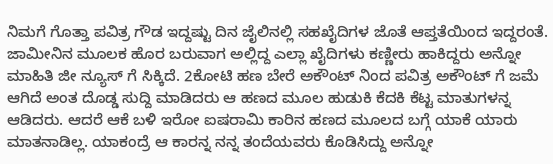ನಿಮಗೆ ಗೊತ್ತಾ ಪವಿತ್ರ ಗೌಡ ಇದ್ದಷ್ಟು ದಿನ ಜೈಲಿನಲ್ಲಿ ಸಹಖೈದಿಗಳ ಜೊತೆ ಆಪ್ತತೆಯಿಂದ ಇದ್ದರಂತೆ. ಜಾಮೀನಿನ ಮೂಲಕ ಹೊರ ಬರುವಾಗ ಅಲ್ಲಿದ್ದ ಎಲ್ಲಾ ಖೈದಿಗಳು ಕಣ್ಣೀರು ಹಾಕಿದ್ದರು ಅನ್ನೋ ಮಾಹಿತಿ ಜೀ ನ್ಯೂಸ್ ಗೆ ಸಿಕ್ಕಿದೆ. 2ಕೋಟಿ ಹಣ ಬೇರೆ ಅಕೌಂಟ್ ನಿಂದ ಪವಿತ್ರ ಅಕೌಂಟ್ ಗೆ ಜಮೆ ಆಗಿದೆ ಅಂತ ದೊಡ್ಡ ಸುದ್ದಿ ಮಾಡಿದರು ಆ ಹಣದ ಮೂಲ ಹುಡುಕಿ ಕೆದಕಿ ಕೆಟ್ಟ ಮಾತುಗಳನ್ನ ಆಡಿದರು. ಆದರೆ ಆಕೆ ಬಳಿ ಇರೋ ಐಷರಾಮಿ ಕಾರಿನ ಹಣದ ಮೂಲದ ಬಗ್ಗೆ ಯಾಕೆ ಯಾರು ಮಾತನಾಡಿಲ್ಲ. ಯಾಕಂದ್ರೆ ಆ ಕಾರನ್ನ ನನ್ನ ತಂದೆಯವರು ಕೊಡಿಸಿದ್ದು ಅನ್ನೋ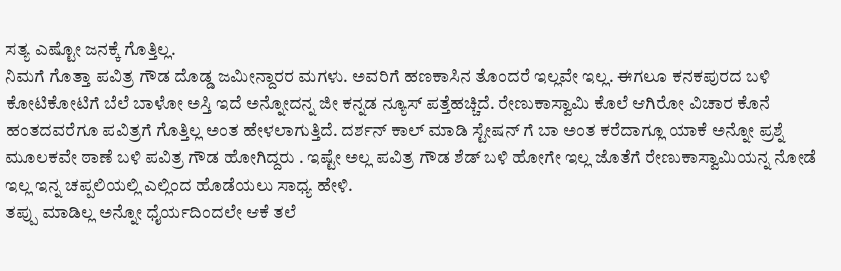ಸತ್ಯ ಎಷ್ಟೋ ಜನಕ್ಕೆ ಗೊತ್ತಿಲ್ಲ.
ನಿಮಗೆ ಗೊತ್ತಾ ಪವಿತ್ರ ಗೌಡ ದೊಡ್ಡ ಜಮೀನ್ದಾರರ ಮಗಳು. ಅವರಿಗೆ ಹಣಕಾಸಿನ ತೊಂದರೆ ಇಲ್ಲವೇ ಇಲ್ಲ. ಈಗಲೂ ಕನಕಪುರದ ಬಳಿ ಕೋಟಿಕೋಟಿಗೆ ಬೆಲೆ ಬಾಳೋ ಅಸ್ತಿ ಇದೆ ಅನ್ನೋದನ್ನ ಜೀ ಕನ್ನಡ ನ್ಯೂಸ್ ಪತ್ತೆಹಚ್ಚಿದೆ. ರೇಣುಕಾಸ್ವಾಮಿ ಕೊಲೆ ಆಗಿರೋ ವಿಚಾರ ಕೊನೆ ಹಂತದವರೆಗೂ ಪವಿತ್ರಗೆ ಗೊತ್ತಿಲ್ಲ ಅಂತ ಹೇಳಲಾಗುತ್ತಿದೆ. ದರ್ಶನ್ ಕಾಲ್ ಮಾಡಿ ಸ್ಟೇಷನ್ ಗೆ ಬಾ ಅಂತ ಕರೆದಾಗ್ಲೂ ಯಾಕೆ ಅನ್ನೋ ಪ್ರಶ್ನೆ ಮೂಲಕವೇ ಠಾಣೆ ಬಳಿ ಪವಿತ್ರ ಗೌಡ ಹೋಗಿದ್ದರು . ಇಷ್ಟೇ ಅಲ್ಲ ಪವಿತ್ರ ಗೌಡ ಶೆಡ್ ಬಳಿ ಹೋಗೇ ಇಲ್ಲ ಜೊತೆಗೆ ರೇಣುಕಾಸ್ವಾಮಿಯನ್ನ ನೋಡೆ ಇಲ್ಲ ಇನ್ನ ಚಪ್ಪಲಿಯಲ್ಲಿ ಎಲ್ಲಿಂದ ಹೊಡೆಯಲು ಸಾಧ್ಯ ಹೇಳಿ.
ತಪ್ಪು ಮಾಡಿಲ್ಲ ಅನ್ನೋ ಧೈರ್ಯದಿಂದಲೇ ಆಕೆ ತಲೆ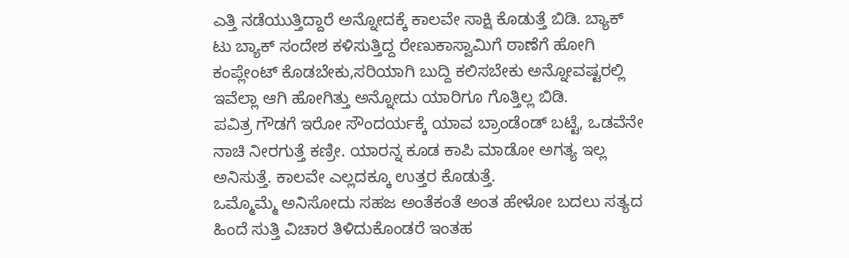ಎತ್ತಿ ನಡೆಯುತ್ತಿದ್ದಾರೆ ಅನ್ನೋದಕ್ಕೆ ಕಾಲವೇ ಸಾಕ್ಷಿ ಕೊಡುತ್ತೆ ಬಿಡಿ. ಬ್ಯಾಕ್ ಟು ಬ್ಯಾಕ್ ಸಂದೇಶ ಕಳಿಸುತ್ತಿದ್ದ ರೇಣುಕಾಸ್ವಾಮಿಗೆ ಠಾಣೆಗೆ ಹೋಗಿ ಕಂಪ್ಲೇಂಟ್ ಕೊಡಬೇಕು,ಸರಿಯಾಗಿ ಬುದ್ದಿ ಕಲಿಸಬೇಕು ಅನ್ನೋವಷ್ಟರಲ್ಲಿ ಇವೆಲ್ಲಾ ಆಗಿ ಹೋಗಿತ್ತು ಅನ್ನೋದು ಯಾರಿಗೂ ಗೊತ್ತಿಲ್ಲ ಬಿಡಿ.
ಪವಿತ್ರ ಗೌಡಗೆ ಇರೋ ಸೌಂದರ್ಯಕ್ಕೆ ಯಾವ ಬ್ರಾಂಡೆಂಡ್ ಬಟ್ಟೆ, ಒಡವೆನೇ ನಾಚಿ ನೀರಗುತ್ತೆ ಕಣ್ರೀ. ಯಾರನ್ನ ಕೂಡ ಕಾಪಿ ಮಾಡೋ ಅಗತ್ಯ ಇಲ್ಲ ಅನಿಸುತ್ತೆ. ಕಾಲವೇ ಎಲ್ಲದಕ್ಕೂ ಉತ್ತರ ಕೊಡುತ್ತೆ.
ಒಮ್ಮೊಮ್ಮೆ ಅನಿಸೋದು ಸಹಜ ಅಂತೆಕಂತೆ ಅಂತ ಹೇಳೋ ಬದಲು ಸತ್ಯದ ಹಿಂದೆ ಸುತ್ತಿ ವಿಚಾರ ತಿಳಿದುಕೊಂಡರೆ ಇಂತಹ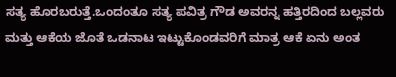ಸತ್ಯ ಹೊರಬರುತ್ತೆ.ಒಂದಂತೂ ಸತ್ಯ ಪವಿತ್ರ ಗೌಡ ಅವರನ್ನ ಹತ್ತಿರದಿಂದ ಬಲ್ಲವರು ಮತ್ತು ಆಕೆಯ ಜೊತೆ ಒಡನಾಟ ಇಟ್ಟುಕೊಂಡವರಿಗೆ ಮಾತ್ರ ಆಕೆ ಏನು ಅಂತ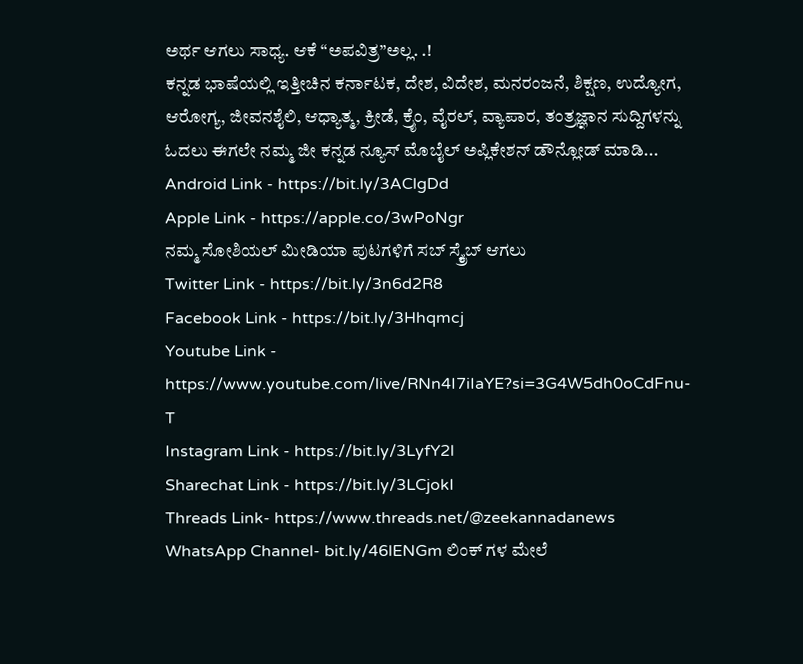ಅರ್ಥ ಆಗಲು ಸಾಧ್ಯ. ಆಕೆ “ಅಪವಿತ್ರ”ಅಲ್ಲ. .!
ಕನ್ನಡ ಭಾಷೆಯಲ್ಲಿ ಇತ್ತೀಚಿನ ಕರ್ನಾಟಕ, ದೇಶ, ವಿದೇಶ, ಮನರಂಜನೆ, ಶಿಕ್ಷಣ, ಉದ್ಯೋಗ, ಆರೋಗ್ಯ, ಜೀವನಶೈಲಿ, ಆಧ್ಯಾತ್ಮ, ಕ್ರೀಡೆ, ಕ್ರೈಂ, ವೈರಲ್, ವ್ಯಾಪಾರ, ತಂತ್ರಜ್ಞಾನ ಸುದ್ದಿಗಳನ್ನು ಓದಲು ಈಗಲೇ ನಮ್ಮ ಜೀ ಕನ್ನಡ ನ್ಯೂಸ್ ಮೊಬೈಲ್ ಅಪ್ಲಿಕೇಶನ್ ಡೌನ್ಲೋಡ್ ಮಾಡಿ...
Android Link - https://bit.ly/3AClgDd
Apple Link - https://apple.co/3wPoNgr
ನಮ್ಮ ಸೋಶಿಯಲ್ ಮೀಡಿಯಾ ಪುಟಗಳಿಗೆ ಸಬ್ ಸ್ಕ್ರೈಬ್ ಆಗಲು
Twitter Link - https://bit.ly/3n6d2R8
Facebook Link - https://bit.ly/3Hhqmcj
Youtube Link - https://www.youtube.com/live/RNn4I7iIaYE?si=3G4W5dh0oCdFnu-T
Instagram Link - https://bit.ly/3LyfY2l
Sharechat Link - https://bit.ly/3LCjokI
Threads Link- https://www.threads.net/@zeekannadanews
WhatsApp Channel- bit.ly/46lENGm ಲಿಂಕ್ ಗಳ ಮೇಲೆ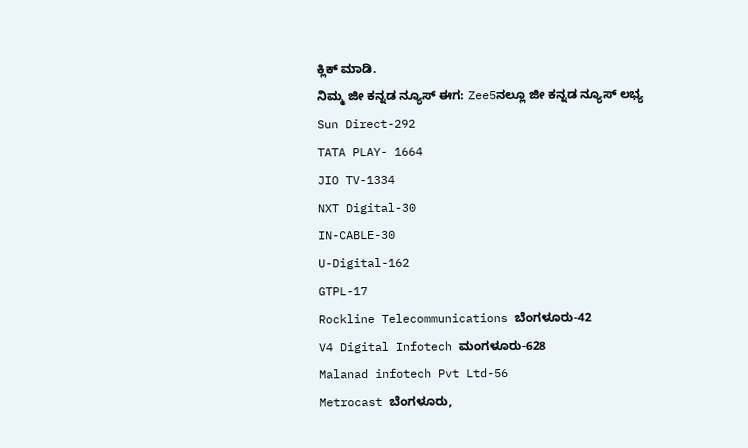ಕ್ಲಿಕ್ ಮಾಡಿ.
ನಿಮ್ಮ ಜೀ ಕನ್ನಡ ನ್ಯೂಸ್ ಈಗ: Zee5ನಲ್ಲೂ ಜೀ ಕನ್ನಡ ನ್ಯೂಸ್ ಲಭ್ಯ
Sun Direct-292
TATA PLAY- 1664
JIO TV-1334
NXT Digital-30
IN-CABLE-30
U-Digital-162
GTPL-17
Rockline Telecommunications ಬೆಂಗಳೂರು-42
V4 Digital Infotech ಮಂಗಳೂರು-628
Malanad infotech Pvt Ltd-56
Metrocast ಬೆಂಗಳೂರು,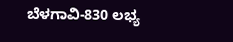ಬೆಳಗಾವಿ-830 ಲಭ್ಯ